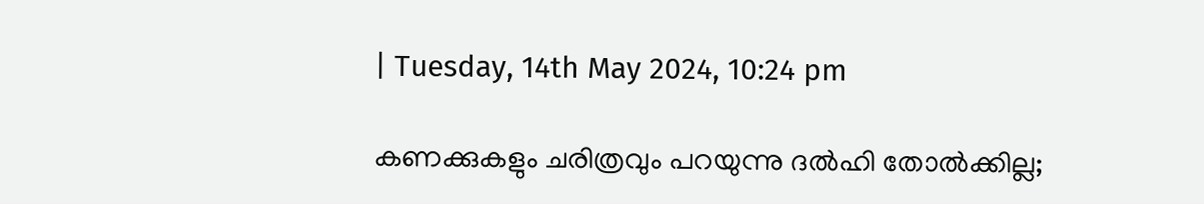| Tuesday, 14th May 2024, 10:24 pm

കണക്കുകളും ചരിത്രവും പറയുന്നു ദല്‍ഹി തോല്‍ക്കില്ല;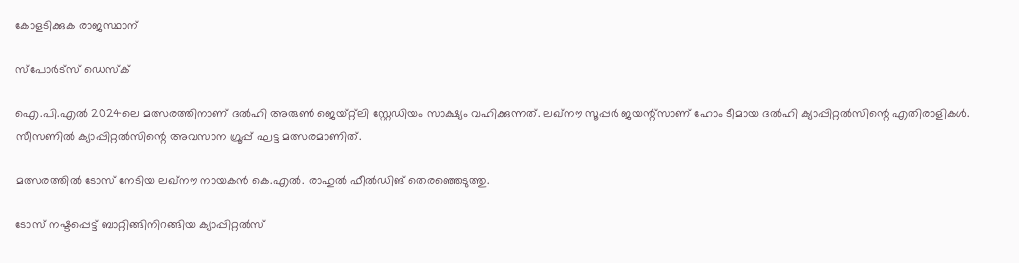കോളടിക്കുക രാജസ്ഥാന്

സ്പോര്‍ട്സ് ഡെസ്‌ക്

ഐ.പി.എല്‍ 2024ലെ മത്സരത്തിനാണ് ദല്‍ഹി അരുണ്‍ ജെയ്റ്റ്‌ലി സ്റ്റേഡിയം സാക്ഷ്യം വഹിക്കുന്നത്. ലഖ്നൗ സൂപ്പര്‍ ജയന്റ്സാണ് ഹോം ടീമായ ദല്‍ഹി ക്യാപ്പിറ്റല്‍സിന്റെ എതിരാളികള്‍. സീസണില്‍ ക്യാപ്പിറ്റല്‍സിന്റെ അവസാന ഗ്രൂപ്പ് ഘട്ട മത്സരമാണിത്.

മത്സരത്തില്‍ ടോസ് നേടിയ ലഖ്‌നൗ നായകന്‍ കെ.എല്‍. രാഹുല്‍ ഫീല്‍ഡിങ് തെരഞ്ഞെടുത്തു.

ടോസ് നഷ്ടപ്പെട്ട് ബാറ്റിങ്ങിനിറങ്ങിയ ക്യാപ്പിറ്റല്‍സ്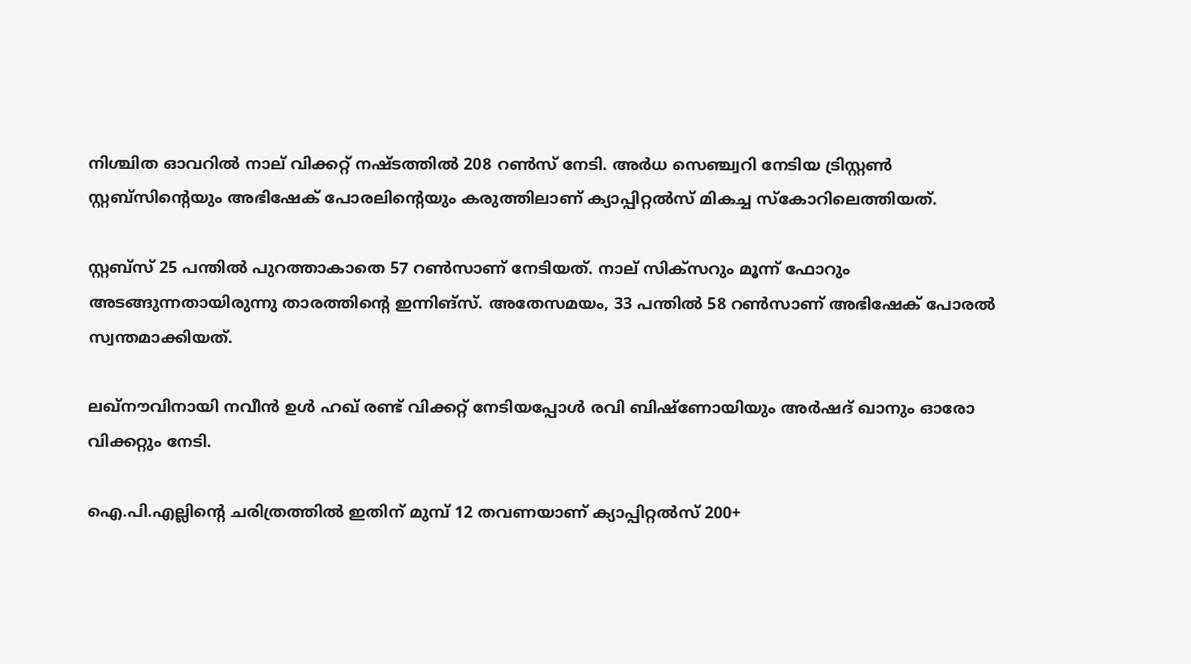നിശ്ചിത ഓവറില്‍ നാല് വിക്കറ്റ് നഷ്ടത്തില്‍ 208 റണ്‍സ് നേടി. അര്‍ധ സെഞ്ച്വറി നേടിയ ട്രിസ്റ്റണ്‍ സ്റ്റബ്‌സിന്റെയും അഭിഷേക് പോരലിന്റെയും കരുത്തിലാണ് ക്യാപ്പിറ്റല്‍സ് മികച്ച സ്‌കോറിലെത്തിയത്.

സ്റ്റബ്‌സ് 25 പന്തില്‍ പുറത്താകാതെ 57 റണ്‍സാണ് നേടിയത്. നാല് സിക്‌സറും മൂന്ന് ഫോറും അടങ്ങുന്നതായിരുന്നു താരത്തിന്റെ ഇന്നിങ്‌സ്. അതേസമയം, 33 പന്തില്‍ 58 റണ്‍സാണ് അഭിഷേക് പോരല്‍ സ്വന്തമാക്കിയത്.

ലഖ്‌നൗവിനായി നവീന്‍ ഉള്‍ ഹഖ് രണ്ട് വിക്കറ്റ് നേടിയപ്പോള്‍ രവി ബിഷ്‌ണോയിയും അര്‍ഷദ് ഖാനും ഓരോ വിക്കറ്റും നേടി.

ഐ.പി.എല്ലിന്റെ ചരിത്രത്തില്‍ ഇതിന് മുമ്പ് 12 തവണയാണ് ക്യാപ്പിറ്റല്‍സ് 200+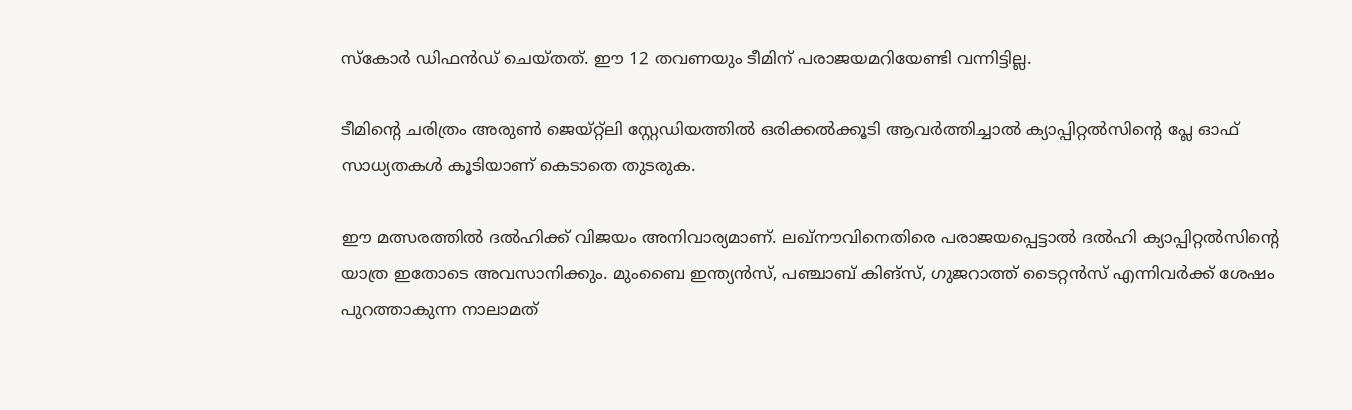സ്‌കോര്‍ ഡിഫന്‍ഡ് ചെയ്തത്. ഈ 12 തവണയും ടീമിന് പരാജയമറിയേണ്ടി വന്നിട്ടില്ല.

ടീമിന്റെ ചരിത്രം അരുണ്‍ ജെയ്റ്റ്‌ലി സ്റ്റേഡിയത്തില്‍ ഒരിക്കല്‍ക്കൂടി ആവര്‍ത്തിച്ചാല്‍ ക്യാപ്പിറ്റല്‍സിന്റെ പ്ലേ ഓഫ് സാധ്യതകള്‍ കൂടിയാണ് കെടാതെ തുടരുക.

ഈ മത്സരത്തില്‍ ദല്‍ഹിക്ക് വിജയം അനിവാര്യമാണ്. ലഖ്‌നൗവിനെതിരെ പരാജയപ്പെട്ടാല്‍ ദല്‍ഹി ക്യാപ്പിറ്റല്‍സിന്റെ യാത്ര ഇതോടെ അവസാനിക്കും. മുംബൈ ഇന്ത്യന്‍സ്, പഞ്ചാബ് കിങ്‌സ്, ഗുജറാത്ത് ടൈറ്റന്‍സ് എന്നിവര്‍ക്ക് ശേഷം പുറത്താകുന്ന നാലാമത്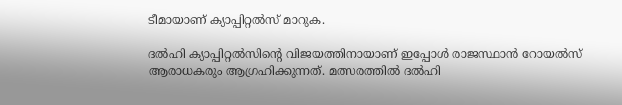ടീമായാണ് ക്യാപ്പിറ്റല്‍സ് മാറുക.

ദല്‍ഹി ക്യാപ്പിറ്റല്‍സിന്റെ വിജയത്തിനായാണ് ഇപ്പോള്‍ രാജസ്ഥാന്‍ റോയല്‍സ് ആരാധകരും ആഗ്രഹിക്കുന്നത്. മത്സരത്തില്‍ ദല്‍ഹി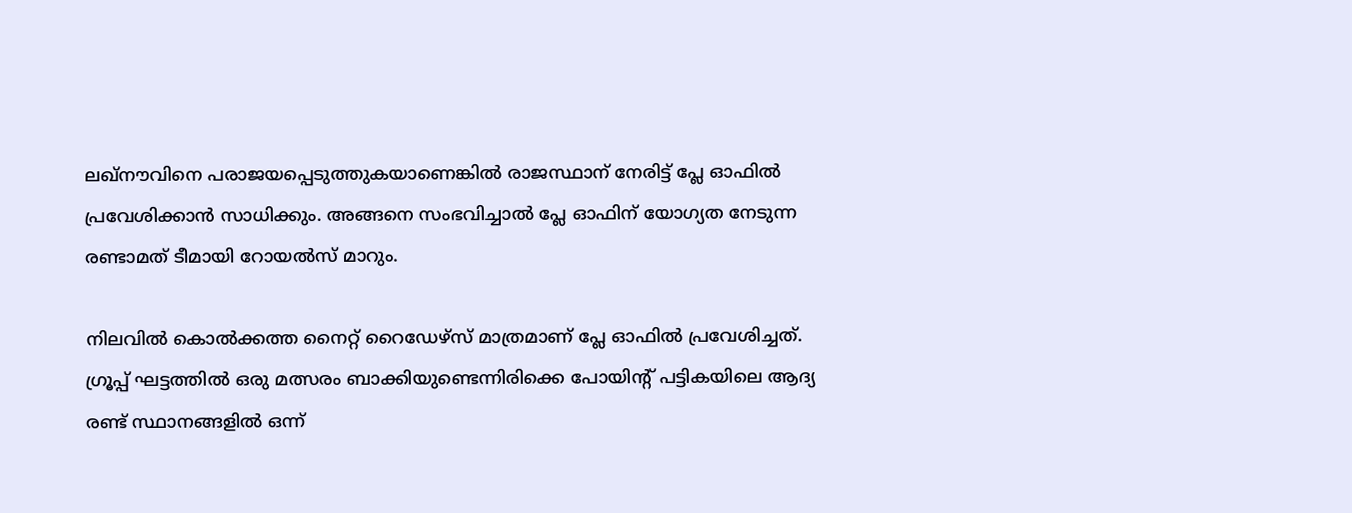ലഖ്നൗവിനെ പരാജയപ്പെടുത്തുകയാണെങ്കില്‍ രാജസ്ഥാന് നേരിട്ട് പ്ലേ ഓഫില്‍ പ്രവേശിക്കാന്‍ സാധിക്കും. അങ്ങനെ സംഭവിച്ചാല്‍ പ്ലേ ഓഫിന് യോഗ്യത നേടുന്ന രണ്ടാമത് ടീമായി റോയല്‍സ് മാറും.

നിലവില്‍ കൊല്‍ക്കത്ത നൈറ്റ് റൈഡേഴ്സ് മാത്രമാണ് പ്ലേ ഓഫില്‍ പ്രവേശിച്ചത്. ഗ്രൂപ്പ് ഘട്ടത്തില്‍ ഒരു മത്സരം ബാക്കിയുണ്ടെന്നിരിക്കെ പോയിന്റ് പട്ടികയിലെ ആദ്യ രണ്ട് സ്ഥാനങ്ങളില്‍ ഒന്ന്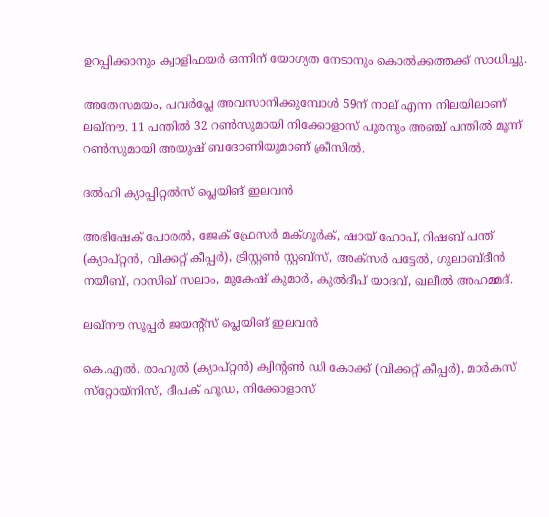ഉറപ്പിക്കാനും ക്വാളിഫയര്‍ ഒന്നിന് യോഗ്യത നേടാനും കൊല്‍ക്കത്തക്ക് സാധിച്ചു.

അതേസമയം, പവര്‍പ്ലേ അവസാനിക്കുമ്പോള്‍ 59ന് നാല് എന്ന നിലയിലാണ് ലഖ്‌നൗ. 11 പന്തില്‍ 32 റണ്‍സുമായി നിക്കോളാസ് പൂരനും അഞ്ച് പന്തില്‍ മൂന്ന് റണ്‍സുമായി അയുഷ് ബദോണിയുമാണ് ക്രീസില്‍.

ദല്‍ഹി ക്യാപ്പിറ്റല്‍സ് പ്ലെയിങ് ഇലവന്‍

അഭിഷേക് പോരല്‍, ജേക് ഫ്രേസര്‍ മക്ഗൂര്‍ക്, ഷായ് ഹോപ്, റിഷബ് പന്ത് (ക്യാപ്റ്റന്‍, വിക്കറ്റ് കീപ്പര്‍), ട്രിസ്റ്റണ്‍ സ്റ്റബ്‌സ്, അക്‌സര്‍ പട്ടേല്‍, ഗുലാബ്ദീന്‍ നയീബ്, റാസിഖ് സലാം, മുകേഷ് കുമാര്‍, കുല്‍ദീപ് യാദവ്, ഖലീല്‍ അഹമ്മദ്.

ലഖ്‌നൗ സൂപ്പര്‍ ജയന്റ്‌സ് പ്ലെയിങ് ഇലവന്‍

കെ.എല്‍. രാഹുല്‍ (ക്യാപ്റ്റന്‍) ക്വിന്റണ്‍ ഡി കോക്ക് (വിക്കറ്റ് കീപ്പര്‍), മാര്‍കസ് സ്‌റ്റോയ്‌നിസ്, ദീപക് ഹൂഡ, നിക്കോളാസ്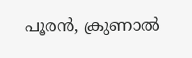പൂരന്‍, ക്രുണാല്‍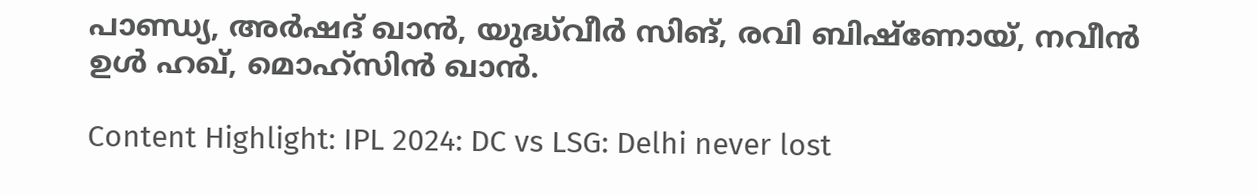പാണ്ഡ്യ, അര്‍ഷദ് ഖാന്‍, യുദ്ധ്‌വീര്‍ സിങ്, രവി ബിഷ്‌ണോയ്, നവീന്‍ ഉള്‍ ഹഖ്, മൊഹ്‌സിന്‍ ഖാന്‍.

Content Highlight: IPL 2024: DC vs LSG: Delhi never lost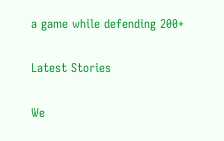a game while defending 200+

Latest Stories

We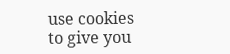use cookies to give you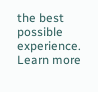the best possible experience. Learn more